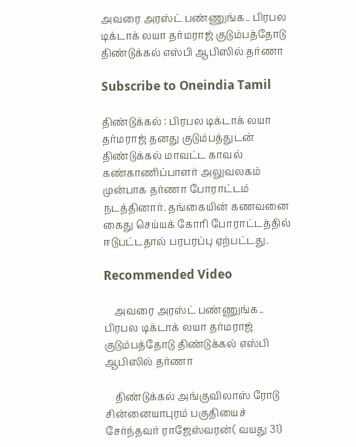அவரை அரஸ்ட் பண்ணுங்க.. பிரபல டிக்டாக் லயா தர்மராஜ் குடும்பத்தோடு திண்டுக்கல் எஸ்பி ஆபிஸில் தர்ணா

Subscribe to Oneindia Tamil

திண்டுக்கல் : பிரபல டிக்டாக் லயா தர்மராஜ் தனது குடும்பத்துடன் திண்டுக்கல் மாவட்ட காவல் கண்காணிப்பாளர் அலுவலகம் முன்பாக தர்ணா போராட்டம் நடத்தினார். தங்கையின் கணவனை கைது செய்யக் கோரி போராட்டத்தில் ஈடுபட்டதால் பரபரப்பு ஏற்பட்டது.

Recommended Video

    அவரை அரஸ்ட் பண்ணுங்க.. பிரபல டிக்டாக் லயா தர்மராஜ் குடும்பத்தோடு திண்டுக்கல் எஸ்பி ஆபிஸில் தர்ணா

    திண்டுக்கல் அங்குவிலாஸ் ரோடு சின்னையாபுரம் பகுதியைச் சேர்ந்தவர் ராஜேஸ்வரன்( வயது 31)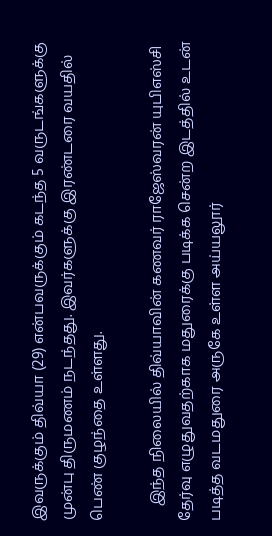இவருக்கும் திவ்யா (29) என்பவருக்கும் கடந்த 5 வருடங்களுக்கு முன்பு திருமணம் நடந்தது. இவர்களுக்கு இரண்டரை வயதில் பெண் குழந்தை உள்ளது.

    இந்த நிலையில் திவ்யாவின் கணவர் ராஜேஸ்வரன் யுபிஎஸ்சி தேர்வு எழுதுவதற்காக மதுரைக்கு படிக்க சென்ற இடத்தில் உடன் படித்த வடமதுரை அருகே உள்ள அய்யலூர்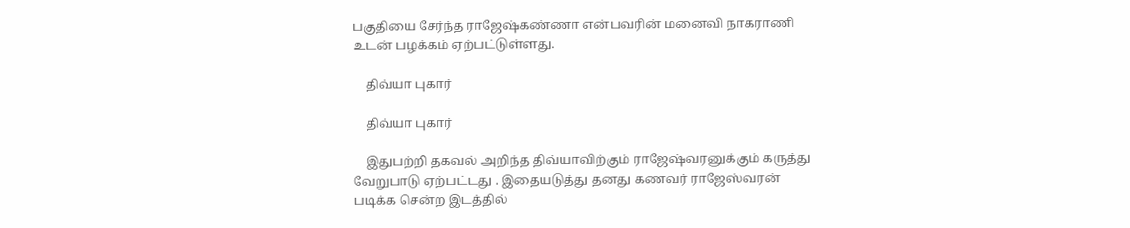பகுதியை சேர்ந்த ராஜேஷ்கண்ணா என்பவரின் மனைவி நாகராணி உடன் பழக்கம் ஏற்பட்டுள்ளது.

    திவ்யா புகார்

    திவ்யா புகார்

    இதுபற்றி தகவல் அறிந்த திவ்யாவிற்கும் ராஜேஷ்வரனுக்கும் கருத்து வேறுபாடு ஏற்பட்டது . இதையடுத்து தனது கணவர் ராஜேஸ்வரன் படிக்க சென்ற இடத்தில்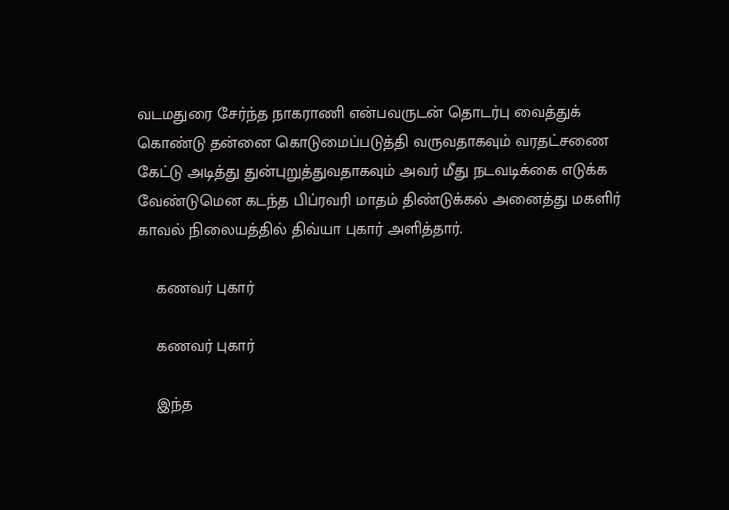வடமதுரை சேர்ந்த நாகராணி என்பவருடன் தொடர்பு வைத்துக் கொண்டு தன்னை கொடுமைப்படுத்தி வருவதாகவும் வரதட்சணை கேட்டு அடித்து துன்புறுத்துவதாகவும் அவர் மீது நடவடிக்கை எடுக்க வேண்டுமென கடந்த பிப்ரவரி மாதம் திண்டுக்கல் அனைத்து மகளிர் காவல் நிலையத்தில் திவ்யா புகார் அளித்தார்.

    கணவர் புகார்

    கணவர் புகார்

    இந்த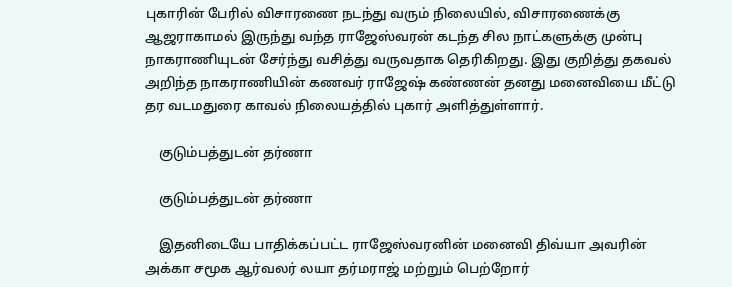புகாரின் பேரில் விசாரணை நடந்து வரும் நிலையில், விசாரணைக்கு ஆஜராகாமல் இருந்து வந்த ராஜேஸ்வரன் கடந்த சில நாட்களுக்கு முன்பு நாகராணியுடன் சேர்ந்து வசித்து வருவதாக தெரிகிறது. இது குறித்து தகவல் அறிந்த நாகராணியின் கணவர் ராஜேஷ் கண்ணன் தனது மனைவியை மீட்டு தர வடமதுரை காவல் நிலையத்தில் புகார் அளித்துள்ளார்.

    குடும்பத்துடன் தர்ணா

    குடும்பத்துடன் தர்ணா

    இதனிடையே பாதிக்கப்பட்ட ராஜேஸ்வரனின் மனைவி திவ்யா அவரின் அக்கா சமூக ஆர்வலர் லயா தர்மராஜ் மற்றும் பெற்றோர்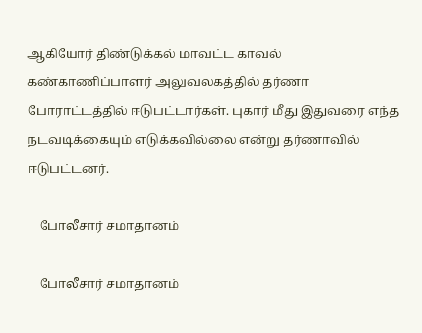ஆகியோர் திண்டுக்கல் மாவட்ட காவல் கண்காணிப்பாளர் அலுவலகத்தில் தர்ணா போராட்டத்தில் ஈடுபட்டார்கள். புகார் மீது இதுவரை எந்த நடவடிக்கையும் எடுக்கவில்லை என்று தர்ணாவில் ஈடுபட்டனர்.

    போலீசார் சமாதானம்

    போலீசார் சமாதானம்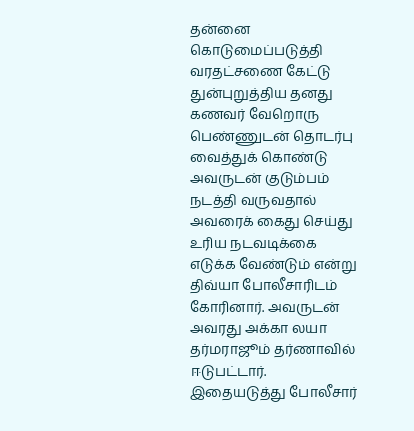தன்னை கொடுமைப்படுத்தி வரதட்சணை கேட்டு துன்புறுத்திய தனது கணவர் வேறொரு பெண்ணுடன் தொடர்பு வைத்துக் கொண்டு அவருடன் குடும்பம் நடத்தி வருவதால் அவரைக் கைது செய்து உரிய நடவடிக்கை எடுக்க வேண்டும் என்று திவ்யா போலீசாரிடம் கோரினார். அவருடன் அவரது அக்கா லயா தர்மராஜூம் தர்ணாவில் ஈடுபட்டார். இதையடுத்து போலீசார்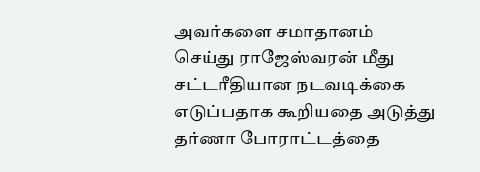அவர்களை சமாதானம் செய்து ராஜேஸ்வரன் மீது சட்டரீதியான நடவடிக்கை எடுப்பதாக கூறியதை அடுத்து தர்ணா போராட்டத்தை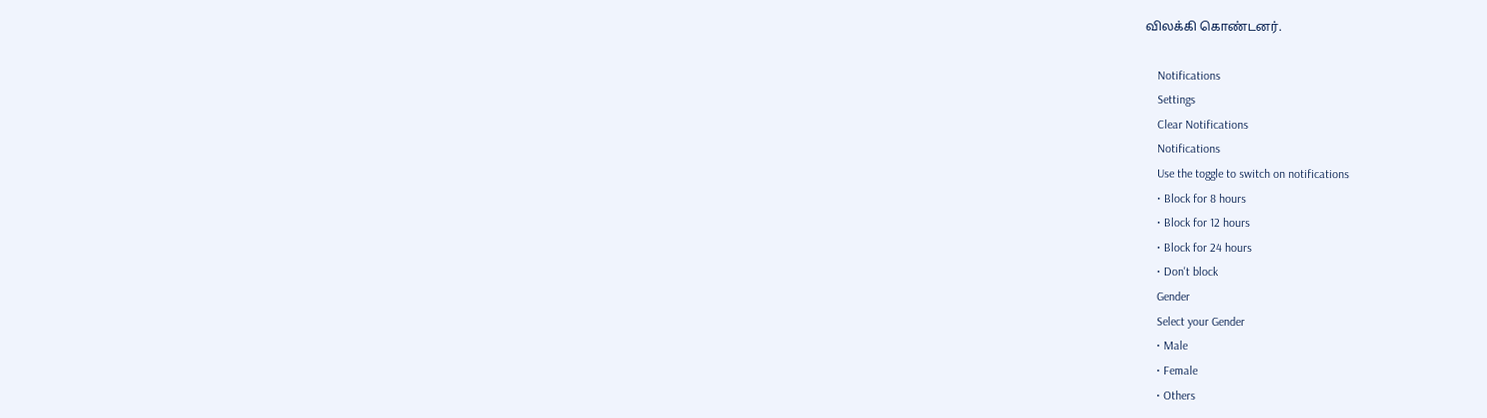விலக்கி கொண்டனர்.

    Notifications
    Settings
    Clear Notifications
    Notifications
    Use the toggle to switch on notifications
    • Block for 8 hours
    • Block for 12 hours
    • Block for 24 hours
    • Don't block
    Gender
    Select your Gender
    • Male
    • Female
    • Others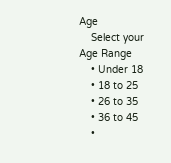Age
    Select your Age Range
    • Under 18
    • 18 to 25
    • 26 to 35
    • 36 to 45
    •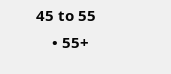45 to 55
    • 55+